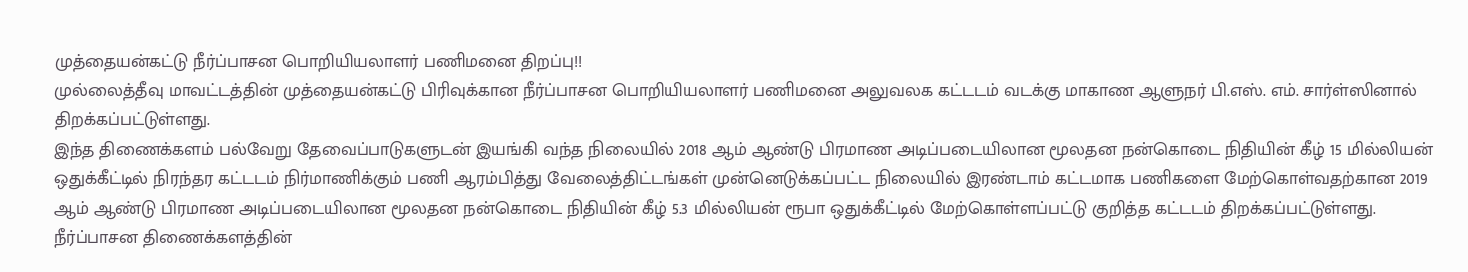முத்தையன்கட்டு நீர்ப்பாசன பொறியியலாளர் பணிமனை திறப்பு!!
முல்லைத்தீவு மாவட்டத்தின் முத்தையன்கட்டு பிரிவுக்கான நீர்ப்பாசன பொறியியலாளர் பணிமனை அலுவலக கட்டடம் வடக்கு மாகாண ஆளுநர் பி.எஸ். எம். சார்ள்ஸினால் திறக்கப்பட்டுள்ளது.
இந்த திணைக்களம் பல்வேறு தேவைப்பாடுகளுடன் இயங்கி வந்த நிலையில் 2018 ஆம் ஆண்டு பிரமாண அடிப்படையிலான மூலதன நன்கொடை நிதியின் கீழ் 15 மில்லியன் ஒதுக்கீட்டில் நிரந்தர கட்டடம் நிர்மாணிக்கும் பணி ஆரம்பித்து வேலைத்திட்டங்கள் முன்னெடுக்கப்பட்ட நிலையில் இரண்டாம் கட்டமாக பணிகளை மேற்கொள்வதற்கான 2019 ஆம் ஆண்டு பிரமாண அடிப்படையிலான மூலதன நன்கொடை நிதியின் கீழ் 5.3 மில்லியன் ரூபா ஒதுக்கீட்டில் மேற்கொள்ளப்பட்டு குறித்த கட்டடம் திறக்கப்பட்டுள்ளது.
நீர்ப்பாசன திணைக்களத்தின்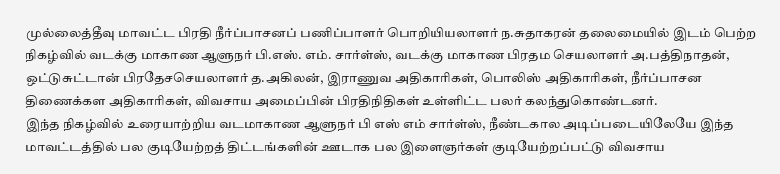முல்லைத்தீவு மாவட்ட பிரதி நீர்ப்பாசனப் பணிப்பாளர் பொறியியலாளர் ந.சுதாகரன் தலைமையில் இடம் பெற்ற நிகழ்வில் வடக்கு மாகாண ஆளுநர் பி.எஸ். எம். சார்ள்ஸ், வடக்கு மாகாண பிரதம செயலாளர் அ.பத்திநாதன், ஒட்டுசுட்டான் பிரதேசசெயலாளர் த.அகிலன், இராணுவ அதிகாரிகள், பொலிஸ் அதிகாரிகள், நீர்ப்பாசன திணைக்கள அதிகாரிகள், விவசாய அமைப்பின் பிரதிநிதிகள் உள்ளிட்ட பலர் கலந்துகொண்டனர்.
இந்த நிகழ்வில் உரையாற்றிய வடமாகாண ஆளுநர் பி எஸ் எம் சார்ள்ஸ், நீண்டகால அடிப்படையிலேயே இந்த மாவட்டத்தில் பல குடியேற்றத் திட்டங்களின் ஊடாக பல இளைஞர்கள் குடியேற்றப்பட்டு விவசாய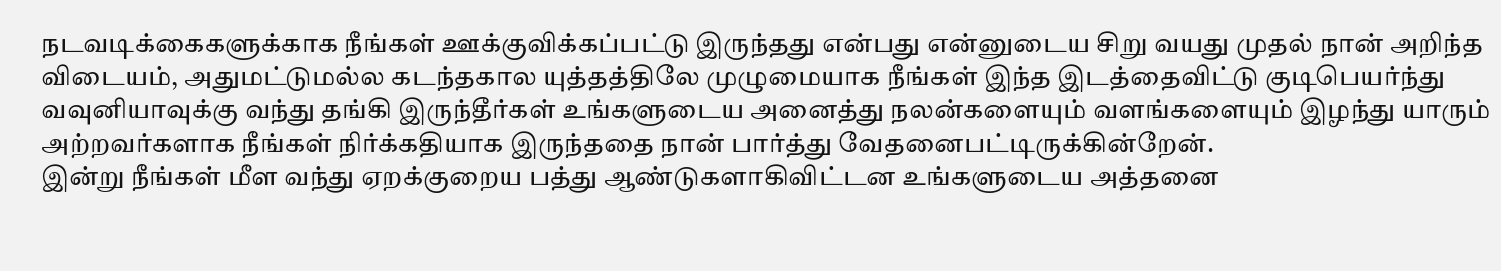நடவடிக்கைகளுக்காக நீங்கள் ஊக்குவிக்கப்பட்டு இருந்தது என்பது என்னுடைய சிறு வயது முதல் நான் அறிந்த விடையம், அதுமட்டுமல்ல கடந்தகால யுத்தத்திலே முழுமையாக நீங்கள் இந்த இடத்தைவிட்டு குடிபெயர்ந்து வவுனியாவுக்கு வந்து தங்கி இருந்தீர்கள் உங்களுடைய அனைத்து நலன்களையும் வளங்களையும் இழந்து யாரும் அற்றவர்களாக நீங்கள் நிர்க்கதியாக இருந்ததை நான் பார்த்து வேதனைபட்டிருக்கின்றேன்.
இன்று நீங்கள் மீள வந்து ஏறக்குறைய பத்து ஆண்டுகளாகிவிட்டன உங்களுடைய அத்தனை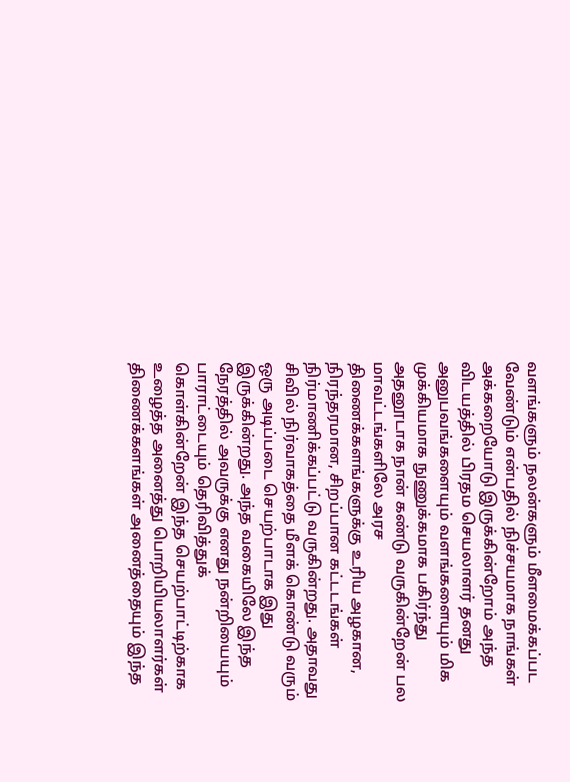வளங்களும் நலன்களும் மீளமைக்கப்பட வேண்டும் என்பதில் நிச்சயமாக நாங்கள் அக்கறையோடு இருக்கின்றோம் அந்த விடயத்தில் பிரதம செயலாளர் தனது அனுபவங்களையும் வளங்களையும் மிக முக்கியமாக நுணுக்கமாக பகிர்ந்து அதனூடாக நான் கண்டு வருகின்றேன் பல மாவட்டங்களிலே அரச திணைக்களங்களுக்கு உரிய அழகான, நிரந்தரமான, சிறப்பான கட்டடங்கள் நிர்மாணிக்கப்பட்டு வருகின்றது. அதாவது சிவில் நிர்வாகத்தை மீளக் கொண்டு வரும் ஒரு அடிப்படை செயற்பாடாக இது இருக்கின்றது. அந்த வகையிலே இந்த நேரத்தில் அவருக்கு எனது நன்றியையும் பாராட்டையும் தெரிவித்துக் கொள்கின்றேன் இந்த செயற்பாட்டிற்காக உழைத்த அனைத்து பொறியியலாளர்கள் திணைக்களங்கள் அனைத்தையும் இந்த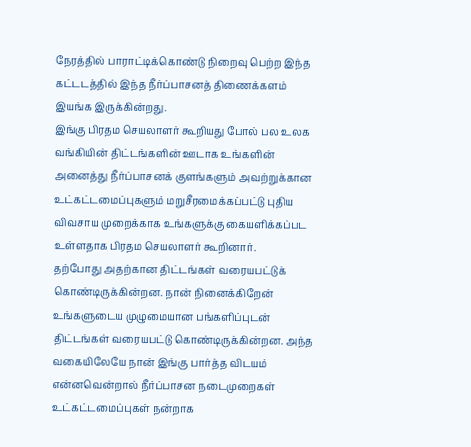நேரத்தில் பாராட்டிக்கொண்டு நிறைவு பெற்ற இந்த கட்டடத்தில் இந்த நீர்ப்பாசனத் திணைக்களம் இயங்க இருக்கின்றது.
இங்கு பிரதம செயலாளர் கூறியது போல் பல உலக வங்கியின் திட்டங்களின் ஊடாக உங்களின் அனைத்து நீர்ப்பாசனக் குளங்களும் அவற்றுக்கான உட்கட்டமைப்புகளும் மறுசீரமைக்கப்பட்டு புதிய விவசாய முறைக்காக உங்களுக்கு கையளிக்கப்பட உள்ளதாக பிரதம செயலாளர் கூறினார்.
தற்போது அதற்கான திட்டங்கள் வரையபட்டுக் கொண்டிருக்கின்றன. நான் நினைக்கிறேன் உங்களுடைய முழுமையான பங்களிப்புடன் திட்டங்கள் வரையபட்டு கொண்டிருக்கின்றன. அந்த வகையிலேயே நான் இங்கு பார்த்த விடயம் என்னவென்றால் நீர்ப்பாசன நடைமுறைகள் உட்கட்டமைப்புகள் நன்றாக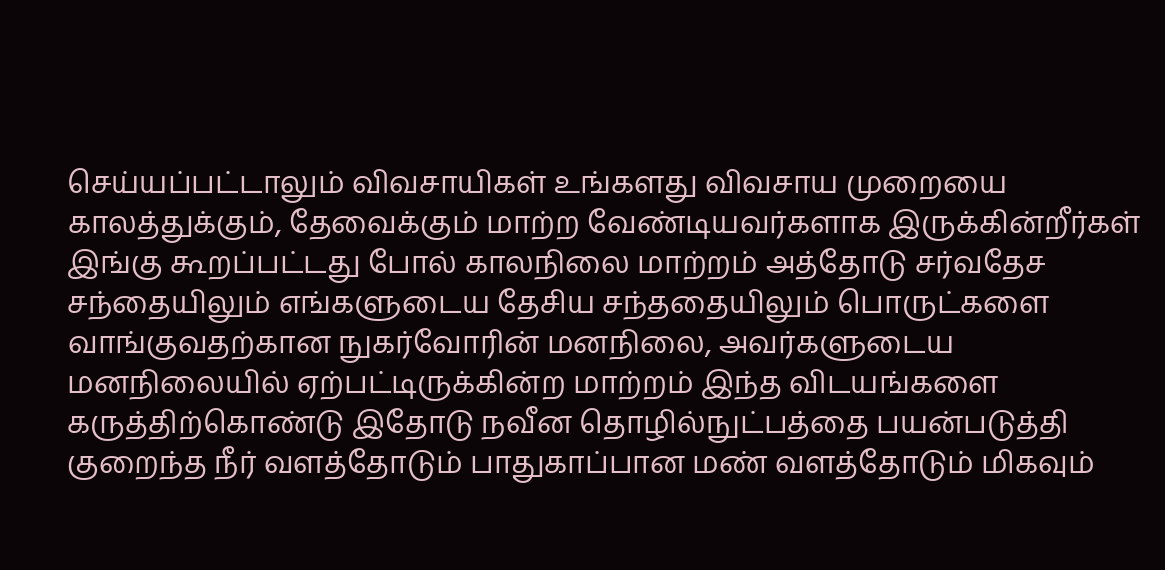செய்யப்பட்டாலும் விவசாயிகள் உங்களது விவசாய முறையை காலத்துக்கும், தேவைக்கும் மாற்ற வேண்டியவர்களாக இருக்கின்றீர்கள் இங்கு கூறப்பட்டது போல் காலநிலை மாற்றம் அத்தோடு சர்வதேச சந்தையிலும் எங்களுடைய தேசிய சந்ததையிலும் பொருட்களை வாங்குவதற்கான நுகர்வோரின் மனநிலை, அவர்களுடைய மனநிலையில் ஏற்பட்டிருக்கின்ற மாற்றம் இந்த விடயங்களை கருத்திற்கொண்டு இதோடு நவீன தொழில்நுட்பத்தை பயன்படுத்தி குறைந்த நீர் வளத்தோடும் பாதுகாப்பான மண் வளத்தோடும் மிகவும்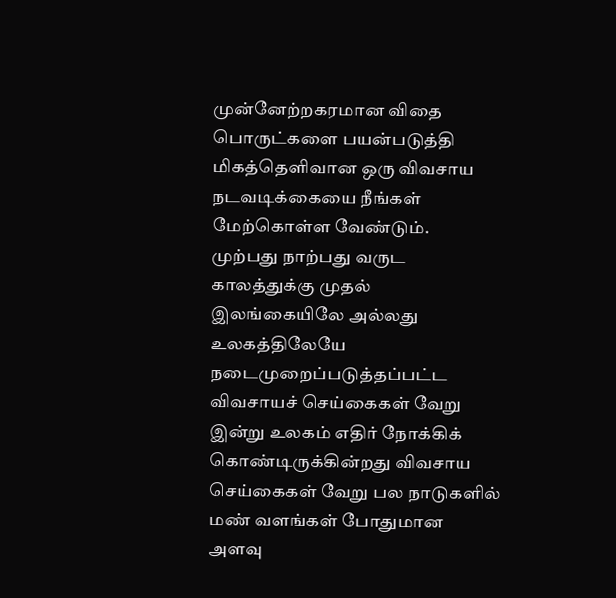முன்னேற்றகரமான விதை பொருட்களை பயன்படுத்தி மிகத்தெளிவான ஒரு விவசாய நடவடிக்கையை நீங்கள் மேற்கொள்ள வேண்டும்.
முற்பது நாற்பது வருட காலத்துக்கு முதல் இலங்கையிலே அல்லது உலகத்திலேயே நடைமுறைப்படுத்தப்பட்ட விவசாயச் செய்கைகள் வேறு இன்று உலகம் எதிர் நோக்கிக் கொண்டிருக்கின்றது விவசாய செய்கைகள் வேறு பல நாடுகளில் மண் வளங்கள் போதுமான அளவு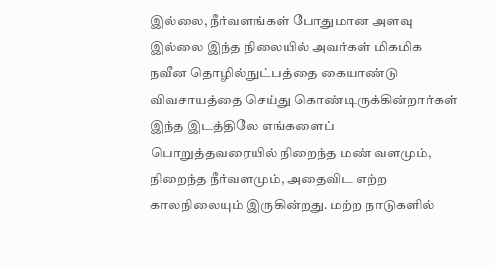இல்லை, நீர்வளங்கள் போதுமான அளவு இல்லை இந்த நிலையில் அவர்கள் மிகமிக நவீன தொழில்நுட்பத்தை கையாண்டு விவசாயத்தை செய்து கொண்டிருக்கின்றார்கள் இந்த இடத்திலே எங்களைப் பொறுத்தவரையில் நிறைந்த மண் வளமும், நிறைந்த நீர்வளமும், அதைவிட எற்ற காலநிலையும் இருகின்றது. மற்ற நாடுகளில்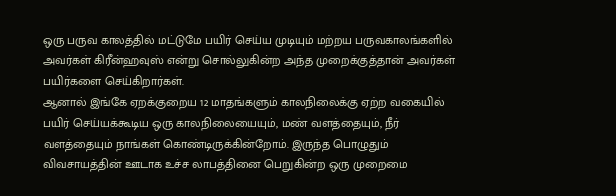ஒரு பருவ காலத்தில் மட்டுமே பயிர் செய்ய முடியும் மற்றய பருவகாலங்களில் அவர்கள் கிரீன்ஹவுஸ் என்று சொல்லுகின்ற அந்த முறைக்குத்தான் அவர்கள் பயிர்களை செய்கிறார்கள்.
ஆனால் இங்கே ஏறக்குறைய 12 மாதங்களும் காலநிலைக்கு ஏற்ற வகையில் பயிர் செய்யக்கூடிய ஒரு காலநிலையையும், மண் வளத்தையும், நீர் வளத்தையும் நாங்கள் கொண்டிருக்கின்றோம். இருந்த பொழுதும் விவசாயத்தின் ஊடாக உச்ச லாபத்தினை பெறுகின்ற ஒரு முறைமை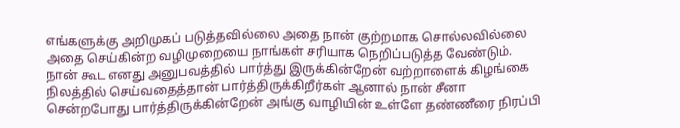எங்களுக்கு அறிமுகப் படுத்தவில்லை அதை நான் குற்றமாக சொல்லவில்லை அதை செய்கின்ற வழிமுறையை நாங்கள் சரியாக நெறிப்படுத்த வேண்டும்.
நான் கூட எனது அனுபவத்தில் பார்த்து இருக்கின்றேன் வற்றாளைக் கிழங்கை நிலத்தில் செய்வதைத்தான் பார்த்திருக்கிறீர்கள் ஆனால் நான் சீனா சென்றபோது பார்த்திருக்கின்றேன் அங்கு வாழியின் உள்ளே தண்ணீரை நிரப்பி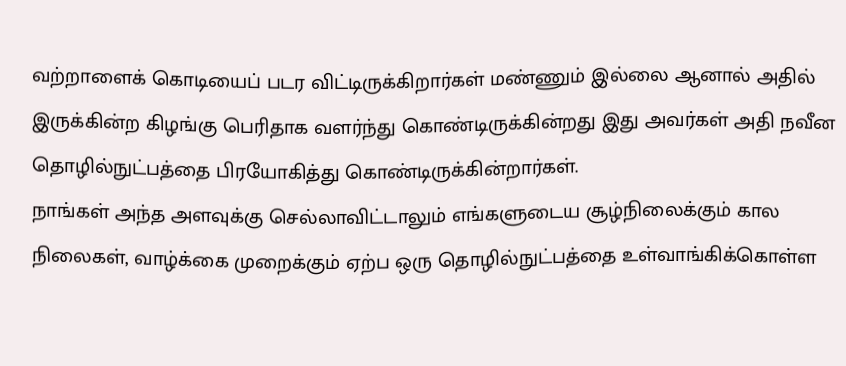வற்றாளைக் கொடியைப் படர விட்டிருக்கிறார்கள் மண்ணும் இல்லை ஆனால் அதில் இருக்கின்ற கிழங்கு பெரிதாக வளர்ந்து கொண்டிருக்கின்றது இது அவர்கள் அதி நவீன தொழில்நுட்பத்தை பிரயோகித்து கொண்டிருக்கின்றார்கள்.
நாங்கள் அந்த அளவுக்கு செல்லாவிட்டாலும் எங்களுடைய சூழ்நிலைக்கும் கால நிலைகள், வாழ்க்கை முறைக்கும் ஏற்ப ஒரு தொழில்நுட்பத்தை உள்வாங்கிக்கொள்ள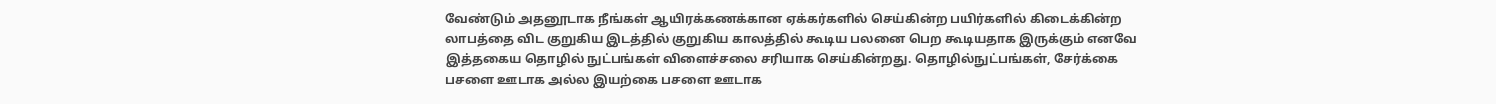வேண்டும் அதனூடாக நீங்கள் ஆயிரக்கணக்கான ஏக்கர்களில் செய்கின்ற பயிர்களில் கிடைக்கின்ற லாபத்தை விட குறுகிய இடத்தில் குறுகிய காலத்தில் கூடிய பலனை பெற கூடியதாக இருக்கும் எனவே இத்தகைய தொழில் நுட்பங்கள் விளைச்சலை சரியாக செய்கின்றது. தொழில்நுட்பங்கள், சேர்க்கை பசளை ஊடாக அல்ல இயற்கை பசளை ஊடாக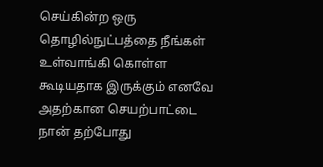செய்கின்ற ஒரு தொழில்நுட்பத்தை நீங்கள் உள்வாங்கி கொள்ள கூடியதாக இருக்கும் எனவே அதற்கான செயற்பாட்டை நான் தற்போது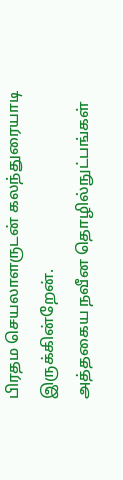பிரதம செயலாளருடன் கலந்துரையாடி இருக்கின்றேன்.
அத்தகைய நவீன தொழில்நுட்பங்கள்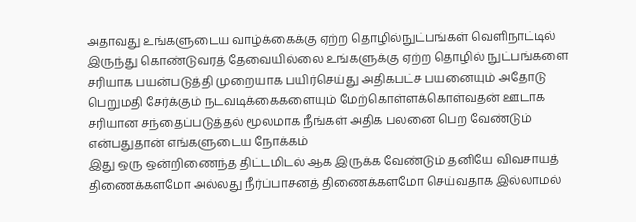அதாவது உங்களுடைய வாழ்க்கைக்கு ஏற்ற தொழில்நுட்பங்கள் வெளிநாட்டில் இருந்து கொண்டுவரத் தேவையில்லை உங்களுக்கு ஏற்ற தொழில் நுட்பங்களை சரியாக பயன்படுத்தி முறையாக பயிர்செய்து அதிகபட்ச பயனையும் அதோடு பெறுமதி சேர்க்கும் நடவடிக்கைகளையும் மேற்கொள்ளக்கொள்வதன் ஊடாக சரியான சந்தைப்படுத்தல் மூலமாக நீங்கள் அதிக பலனை பெற வேண்டும் என்பதுதான் எங்களுடைய நோக்கம்
இது ஒரு ஒன்றிணைந்த திட்டமிடல் ஆக இருக்க வேண்டும் தனியே விவசாயத் திணைக்களமோ அல்லது நீர்ப்பாசனத் திணைக்களமோ செய்வதாக இல்லாமல்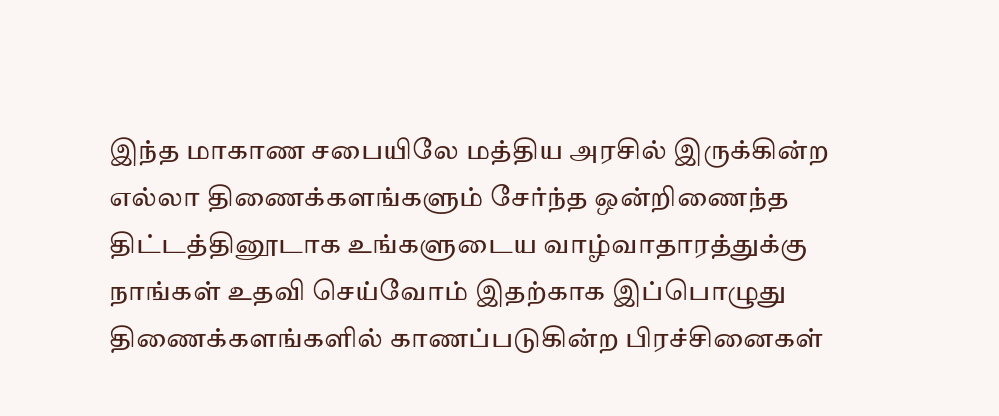இந்த மாகாண சபையிலே மத்திய அரசில் இருக்கின்ற எல்லா திணைக்களங்களும் சேர்ந்த ஒன்றிணைந்த திட்டத்தினூடாக உங்களுடைய வாழ்வாதாரத்துக்கு நாங்கள் உதவி செய்வோம் இதற்காக இப்பொழுது திணைக்களங்களில் காணப்படுகின்ற பிரச்சினைகள்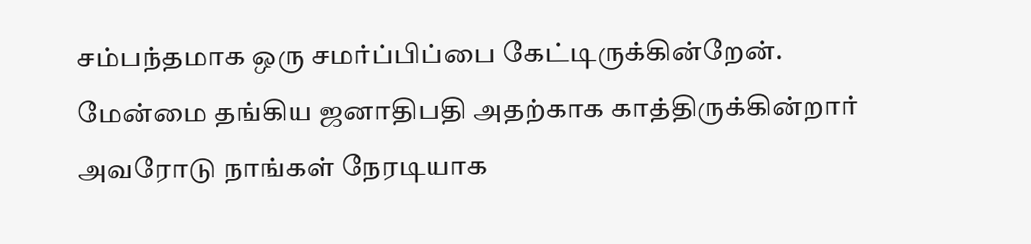சம்பந்தமாக ஒரு சமர்ப்பிப்பை கேட்டிருக்கின்றேன்.
மேன்மை தங்கிய ஜனாதிபதி அதற்காக காத்திருக்கின்றார் அவரோடு நாங்கள் நேரடியாக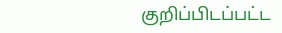குறிப்பிடப்பட்ட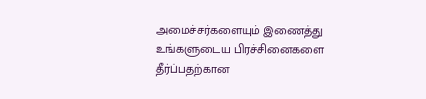அமைச்சர்களையும் இணைத்து உங்களுடைய பிரச்சினைகளை தீர்ப்பதற்கான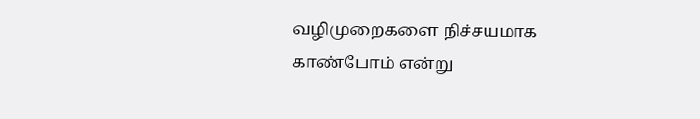வழிமுறைகளை நிச்சயமாக காண்போம் என்று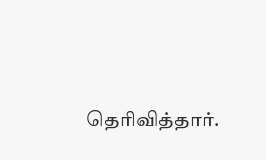தெரிவித்தார்.